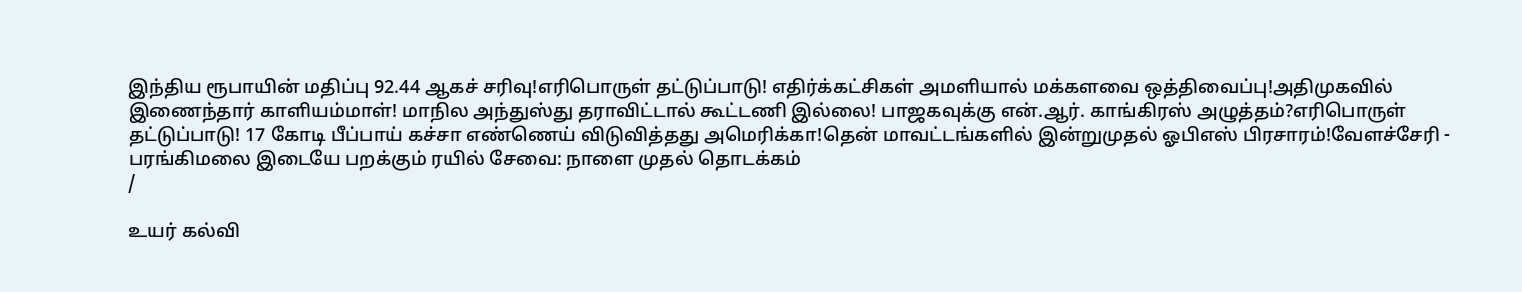இந்திய ரூபாயின் மதிப்பு 92.44 ஆகச் சரிவு!எரிபொருள் தட்டுப்பாடு! எதிர்க்கட்சிகள் அமளியால் மக்களவை ஒத்திவைப்பு!அதிமுகவில் இணைந்தார் காளியம்மாள்! மாநில அந்துஸ்து தராவிட்டால் கூட்டணி இல்லை! பாஜகவுக்கு என்.ஆர். காங்கிரஸ் அழுத்தம்?எரிபொருள் தட்டுப்பாடு! 17 கோடி பீப்பாய் கச்சா எண்ணெய் விடுவித்தது அமெரிக்கா!தென் மாவட்டங்களில் இன்றுமுதல் ஓபிஎஸ் பிரசாரம்!வேளச்சேரி - பரங்கிமலை இடையே பறக்கும் ரயில் சேவை: நாளை முதல் தொடக்கம்
/

உயர் கல்வி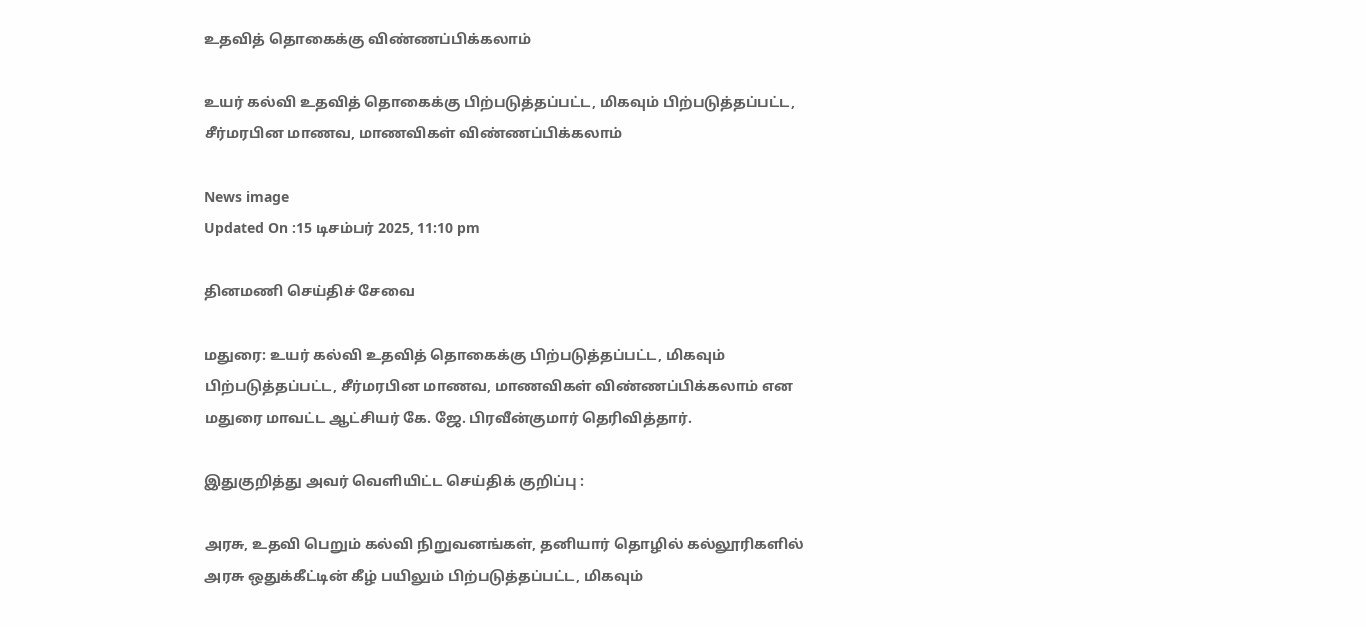உதவித் தொகைக்கு விண்ணப்பிக்கலாம்

உயர் கல்வி உதவித் தொகைக்கு பிற்படுத்தப்பட்ட, மிகவும் பிற்படுத்தப்பட்ட, சீர்மரபின மாணவ, மாணவிகள் விண்ணப்பிக்கலாம்

News image
Updated On :15 டிசம்பர் 2025, 11:10 pm

தினமணி செய்திச் சேவை

மதுரை: உயர் கல்வி உதவித் தொகைக்கு பிற்படுத்தப்பட்ட, மிகவும் பிற்படுத்தப்பட்ட, சீர்மரபின மாணவ, மாணவிகள் விண்ணப்பிக்கலாம் என மதுரை மாவட்ட ஆட்சியர் கே. ஜே. பிரவீன்குமார் தெரிவித்தார்.

இதுகுறித்து அவர் வெளியிட்ட செய்திக் குறிப்பு :

அரசு, உதவி பெறும் கல்வி நிறுவனங்கள், தனியார் தொழில் கல்லூரிகளில் அரசு ஒதுக்கீட்டின் கீழ் பயிலும் பிற்படுத்தப்பட்ட, மிகவும்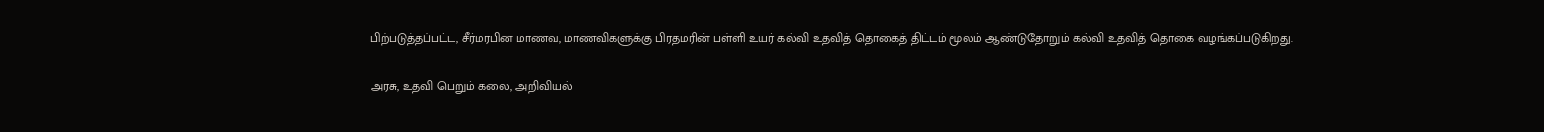பிற்படுத்தப்பட்ட, சீர்மரபின மாணவ, மாணவிகளுக்கு பிரதமரின் பள்ளி உயர் கல்வி உதவித் தொகைத் திட்டம் மூலம் ஆண்டுதோறும் கல்வி உதவித் தொகை வழங்கப்படுகிறது.

அரசு, உதவி பெறும் கலை, அறிவியல்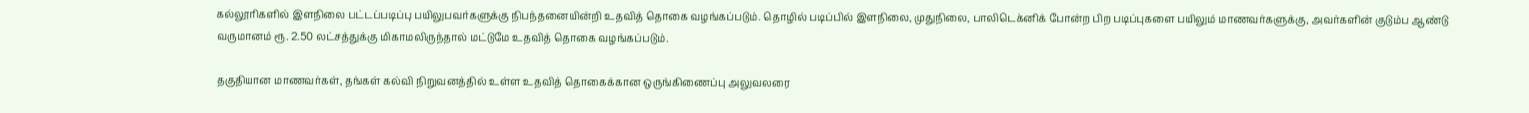கல்லூரிகளில் இளநிலை பட்டப்படிப்பு பயிலுபவர்களுக்கு நிபந்தனையின்றி உதவித் தொகை வழங்கப்படும். தொழில் படிப்பில் இளநிலை, முதுநிலை, பாலிடெக்னிக் போன்ற பிற படிப்புகளை பயிலும் மாணவர்களுக்கு, அவர்களின் குடும்ப ஆண்டு வருமானம் ரூ. 2.50 லட்சத்துக்கு மிகாமலிருந்தால் மட்டுமே உதவித் தொகை வழங்கப்படும்.

தகுதியான மாணவர்கள், தங்கள் கல்வி நிறுவனத்தில் உள்ள உதவித் தொகைக்கான ஒருங்கிணைப்பு அலுவலரை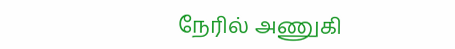நேரில் அணுகி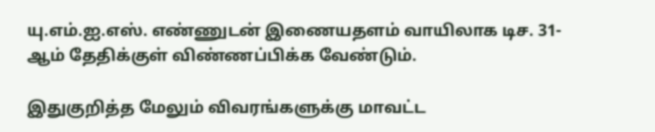யு.எம்.ஐ.எஸ். எண்ணுடன் இணையதளம் வாயிலாக டிச. 31-ஆம் தேதிக்குள் விண்ணப்பிக்க வேண்டும்.

இதுகுறித்த மேலும் விவரங்களுக்கு மாவட்ட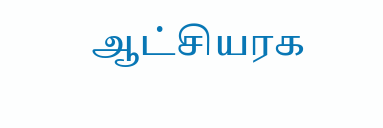ஆட்சியரக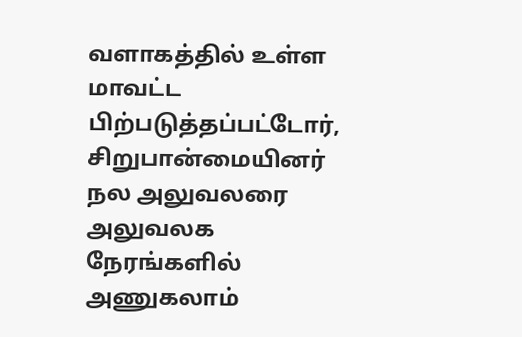வளாகத்தில் உள்ள மாவட்ட பிற்படுத்தப்பட்டோர், சிறுபான்மையினர் நல அலுவலரை அலுவலக நேரங்களில் அணுகலாம்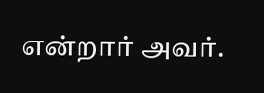என்றார் அவர்.